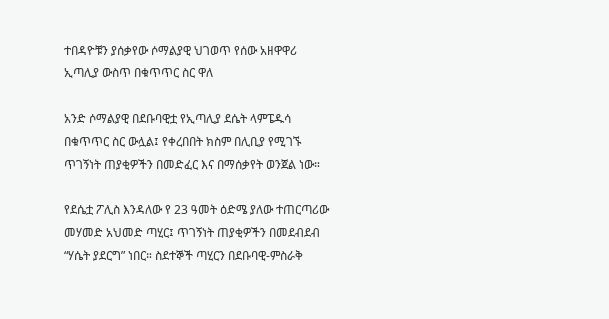ተበዳዮቹን ያሰቃየው ሶማልያዊ ህገወጥ የሰው አዘዋዋሪ ኢጣሊያ ውስጥ በቁጥጥር ስር ዋለ

አንድ ሶማልያዊ በደቡባዊቷ የኢጣሊያ ደሴት ላምፔዱሳ በቁጥጥር ስር ውሏል፤ የቀረበበት ክስም በሊቢያ የሚገኙ ጥገኝነት ጠያቂዎችን በመድፈር እና በማሰቃየት ወንጀል ነው።

የደሴቷ ፖሊስ እንዳለው የ 23 ዓመት ዕድሜ ያለው ተጠርጣሪው መሃመድ አህመድ ጣሂር፤ ጥገኝነት ጠያቂዎችን በመደብደብ “ሃሴት ያደርግ” ነበር። ስደተኞች ጣሂርን በደቡባዊ-ምስራቅ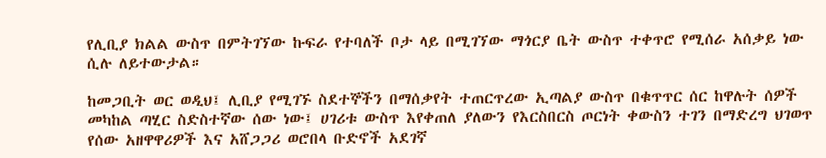የሊቢያ ክልል ውስጥ በምትገኘው ኩፍራ የተባለች ቦታ ላይ በሚገኘው ማጎርያ ቤት ውስጥ ተቀጥሮ የሚሰራ አሰቃይ ነው ሲሉ ለይተውታል።

ከመጋቢት ወር ወዲህ፤ ሊቢያ የሚገኙ ስደተኞችን በማሰቃየት ተጠርጥረው ኢጣልያ ውስጥ በቁጥጥር ሰር ከዋሉት ሰዎች መካከል ጣሂር ስድስተኛው ሰው ነው፤ ሀገሪቱ ውስጥ እየቀጠለ ያለውን የእርስበርስ ጦርነት ቀውስን ተገን በማድረግ ህገወጥ የሰው አዘዋዋሪዎች እና አሸጋጋሪ ወሮበላ ቡድኖች አደገኛ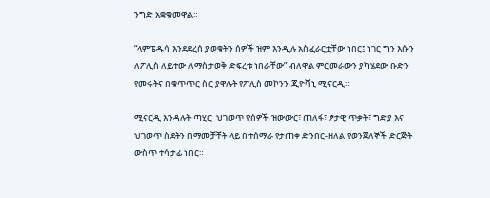ንግድ አቋቁመዋል።

“ላምፔዱሳ እንደደረሰ ያወቁትን ሰዎች ዝም እንዲሉ አስፈራርቷቸው ነበር፤ ነገር ግን እሱን ለፖሊስ ለይተው ለማስታወቅ ድፍረቱ ነበራቸው” ብለዋል ምርመራውን ያካሄደው ቡድን የመሩትና በቁጥጥር ስር ያዋሉት የፖሊስ መኮንን ጂዮቫኒ ሚናርዲ።

ሚናርዲ እንዳሉት ጣሂር  ህገወጥ የሰዎች ዝውውር፣ ጠለፋ፣ ፆታዊ ጥቃት፣ ግድያ እና ህገወጥ ስደትን በማመቻቸት ላይ በተሰማራ የታጠቀ ድንበር-ዘለል የወንጀለኞች ድርጅት ውስጥ ተሳታፊ ነበር።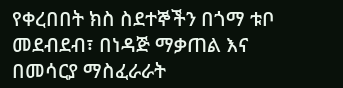የቀረበበት ክስ ስደተኞችን በጎማ ቱቦ መደብደብ፣ በነዳጅ ማቃጠል እና በመሳርያ ማስፈራራት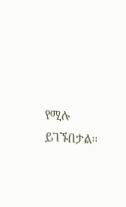የሚሉ ይገኙበታል።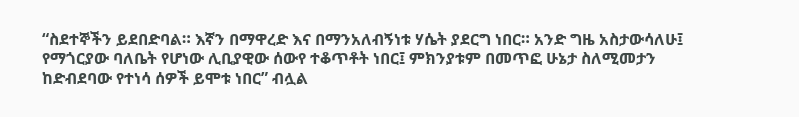“ስደተኞችን ይደበድባል። እኛን በማዋረድ እና በማንአለብኝነቱ ሃሴት ያደርግ ነበር። አንድ ግዜ አስታውሳለሁ፤ የማጎርያው ባለቤት የሆነው ሊቢያዊው ሰውየ ተቆጥቶት ነበር፤ ምክንያቱም በመጥፎ ሁኔታ ስለሚመታን ከድብደባው የተነሳ ሰዎች ይሞቱ ነበር” ብሏል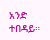አንድ ተበዳይ።